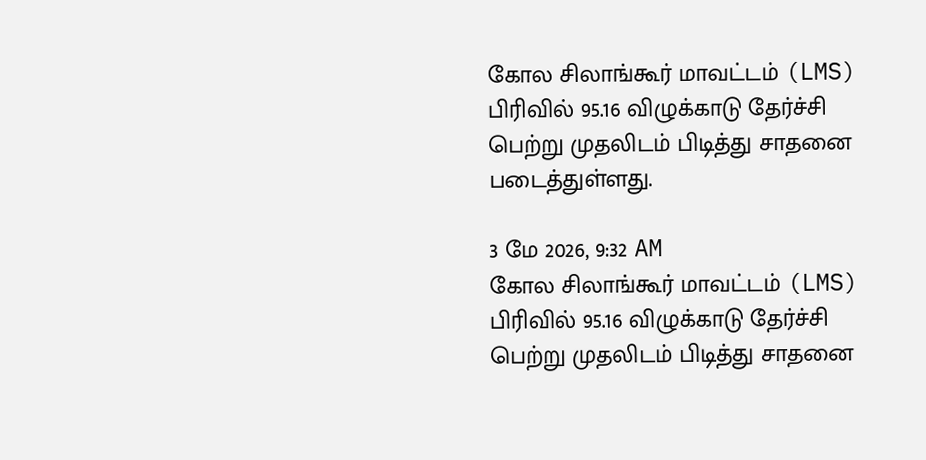கோல சிலாங்கூர் மாவட்டம் (LMS) பிரிவில் 95.16 விழுக்காடு தேர்ச்சி பெற்று முதலிடம் பிடித்து சாதனை படைத்துள்ளது.

3 மே 2026, 9:32 AM
கோல சிலாங்கூர் மாவட்டம் (LMS) பிரிவில் 95.16 விழுக்காடு தேர்ச்சி பெற்று முதலிடம் பிடித்து சாதனை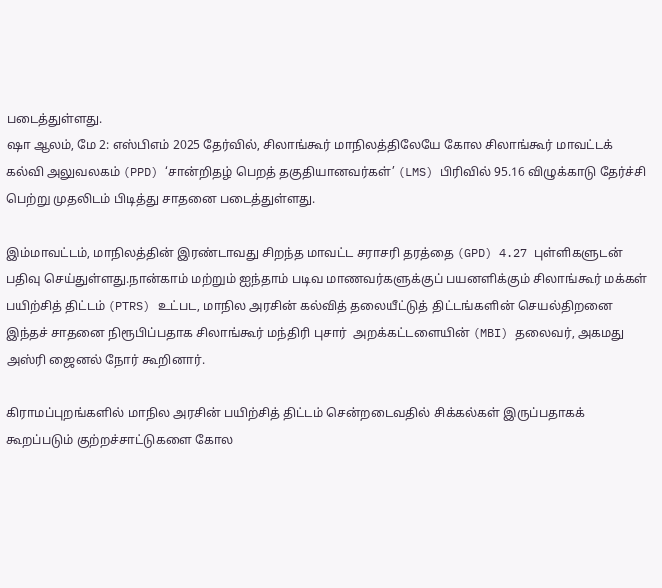படைத்துள்ளது.
ஷா ஆலம், மே 2: எஸ்பிஎம் 2025 தேர்வில், சிலாங்கூர் மாநிலத்திலேயே கோல சிலாங்கூர் மாவட்டக் கல்வி அலுவலகம் (PPD) ‘சான்றிதழ் பெறத் தகுதியானவர்கள்’ (LMS) பிரிவில் 95.16 விழுக்காடு தேர்ச்சி பெற்று முதலிடம் பிடித்து சாதனை படைத்துள்ளது.

இம்மாவட்டம், மாநிலத்தின் இரண்டாவது சிறந்த மாவட்ட சராசரி தரத்தை (GPD) 4.27 புள்ளிகளுடன் பதிவு செய்துள்ளது.நான்காம் மற்றும் ஐந்தாம் படிவ மாணவர்களுக்குப் பயனளிக்கும் சிலாங்கூர் மக்கள் பயிற்சித் திட்டம் (PTRS) உட்பட, மாநில அரசின் கல்வித் தலையீட்டுத் திட்டங்களின் செயல்திறனை இந்தச் சாதனை நிரூபிப்பதாக சிலாங்கூர் மந்திரி புசார்  அறக்கட்டளையின் (MBI) தலைவர், அகமது அஸ்ரி ஜைனல் நோர் கூறினார்.

கிராமப்புறங்களில் மாநில அரசின் பயிற்சித் திட்டம் சென்றடைவதில் சிக்கல்கள் இருப்பதாகக் கூறப்படும் குற்றச்சாட்டுகளை கோல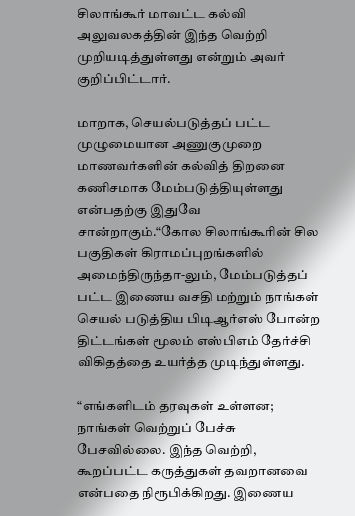சிலாங்கூர் மாவட்ட கல்வி அலுவலகத்தின் இந்த வெற்றி முறியடித்துள்ளது என்றும் அவர் குறிப்பிட்டார்.

மாறாக, செயல்படுத்தப் பட்ட முழுமையான அணுகுமுறை மாணவர்களின் கல்வித் திறனை கணிசமாக மேம்படுத்தியுள்ளது என்பதற்கு இதுவே சான்றாகும்.“கோல சிலாங்கூரின் சில பகுதிகள் கிராமப்புறங்களில் அமைந்திருந்தா-லும், மேம்படுத்தப் பட்ட இணைய வசதி மற்றும் நாங்கள் செயல் படுத்திய பிடிஆர்எஸ் போன்ற திட்டங்கள் மூலம் எஸ்பிஎம் தேர்ச்சி விகிதத்தை உயர்த்த முடிந்துள்ளது.

“எங்களிடம் தரவுகள் உள்ளன; நாங்கள் வெற்றுப் பேச்சு பேசவில்லை. இந்த வெற்றி, கூறப்பட்ட கருத்துகள் தவறானவை என்பதை நிரூபிக்கிறது. இணைய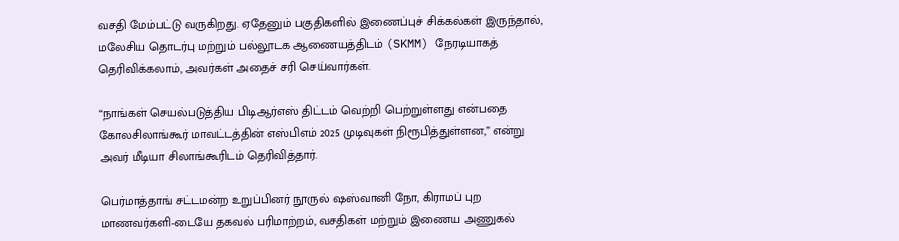வசதி மேம்பட்டு வருகிறது. ஏதேனும் பகுதிகளில் இணைப்புச் சிக்கல்கள் இருந்தால், மலேசிய தொடர்பு மற்றும் பல்லூடக ஆணையத்திடம் (SKMM) நேரடியாகத் தெரிவிக்கலாம், அவர்கள் அதைச் சரி செய்வார்கள்.

“நாங்கள் செயல்படுத்திய பிடிஆர்எஸ் திட்டம் வெற்றி பெற்றுள்ளது என்பதை கோலசிலாங்கூர் மாவட்டத்தின் எஸ்பிஎம் 2025 முடிவுகள் நிரூபித்துள்ளன,” என்று அவர் மீடியா சிலாங்கூரிடம் தெரிவித்தார்.

பெர்மாத்தாங் சட்டமன்ற உறுப்பினர் நூருல் ஷஸ்வானி நோ, கிராமப் புற மாணவர்களி-டையே தகவல் பரிமாற்றம், வசதிகள் மற்றும் இணைய அணுகல்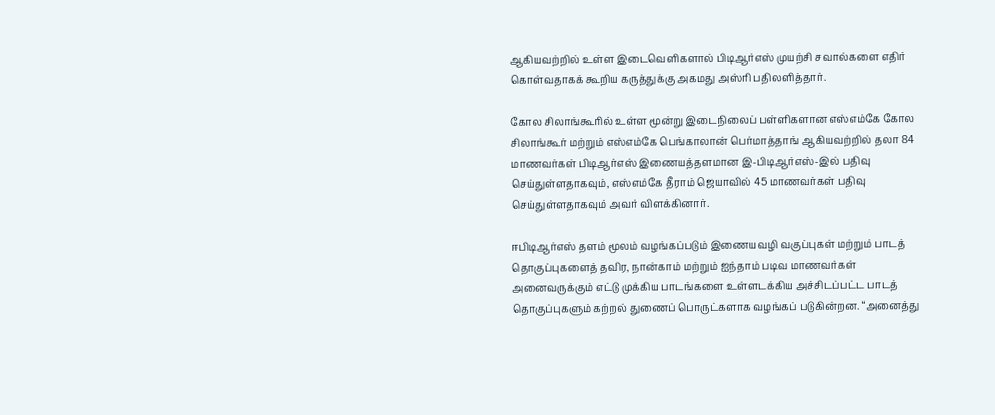ஆகியவற்றில் உள்ள இடைவெளிகளால் பிடிஆர்எஸ் முயற்சி சவால்களை எதிர் கொள்வதாகக் கூறிய கருத்துக்கு அகமது அஸ்ரி பதிலளித்தார்.

கோல சிலாங்கூரில் உள்ள மூன்று இடைநிலைப் பள்ளிகளான எஸ்எம்கே கோல சிலாங்கூர் மற்றும் எஸ்எம்கே பெங்காலான் பெர்மாத்தாங் ஆகியவற்றில் தலா 84 மாணவர்கள் பிடிஆர்எஸ் இணையத்தளமான இ-பிடிஆர்எஸ்-இல் பதிவு செய்துள்ளதாகவும், எஸ்எம்கே தீராம் ஜெயாவில் 45 மாணவர்கள் பதிவு செய்துள்ளதாகவும் அவர் விளக்கினார்.

ஈபிடிஆர்எஸ் தளம் மூலம் வழங்கப்படும் இணையவழி வகுப்புகள் மற்றும் பாடத் தொகுப்புகளைத் தவிர, நான்காம் மற்றும் ஐந்தாம் படிவ மாணவர்கள் அனைவருக்கும் எட்டு முக்கிய பாடங்களை உள்ளடக்கிய அச்சிடப்பட்ட பாடத் தொகுப்புகளும் கற்றல் துணைப் பொருட்களாக வழங்கப் படுகின்றன. “அனைத்து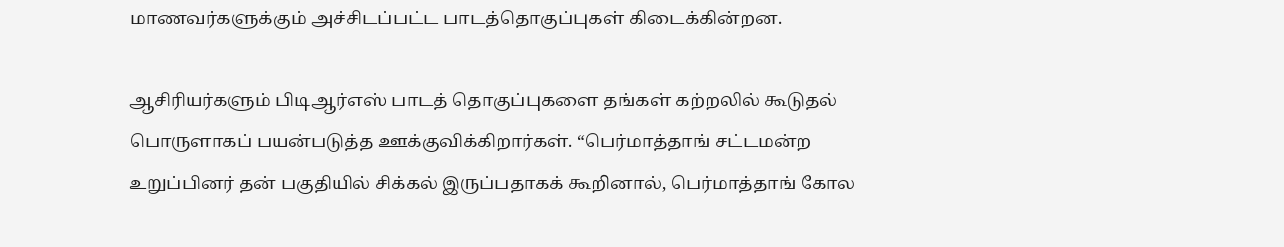மாணவர்களுக்கும் அச்சிடப்பட்ட பாடத்தொகுப்புகள் கிடைக்கின்றன.

ஆசிரியர்களும் பிடிஆர்எஸ் பாடத் தொகுப்புகளை தங்கள் கற்றலில் கூடுதல் பொருளாகப் பயன்படுத்த ஊக்குவிக்கிறார்கள். “பெர்மாத்தாங் சட்டமன்ற உறுப்பினர் தன் பகுதியில் சிக்கல் இருப்பதாகக் கூறினால், பெர்மாத்தாங் கோல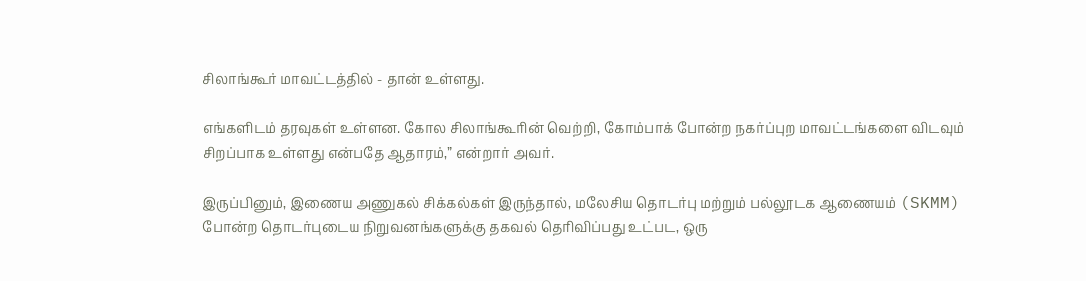சிலாங்கூர் மாவட்டத்தில் - தான் உள்ளது.

எங்களிடம் தரவுகள் உள்ளன. கோல சிலாங்கூரின் வெற்றி, கோம்பாக் போன்ற நகர்ப்புற மாவட்டங்களை விடவும் சிறப்பாக உள்ளது என்பதே ஆதாரம்,” என்றார் அவர்.

இருப்பினும், இணைய அணுகல் சிக்கல்கள் இருந்தால், மலேசிய தொடர்பு மற்றும் பல்லூடக ஆணையம் (SKMM) போன்ற தொடர்புடைய நிறுவனங்களுக்கு தகவல் தெரிவிப்பது உட்பட, ஒரு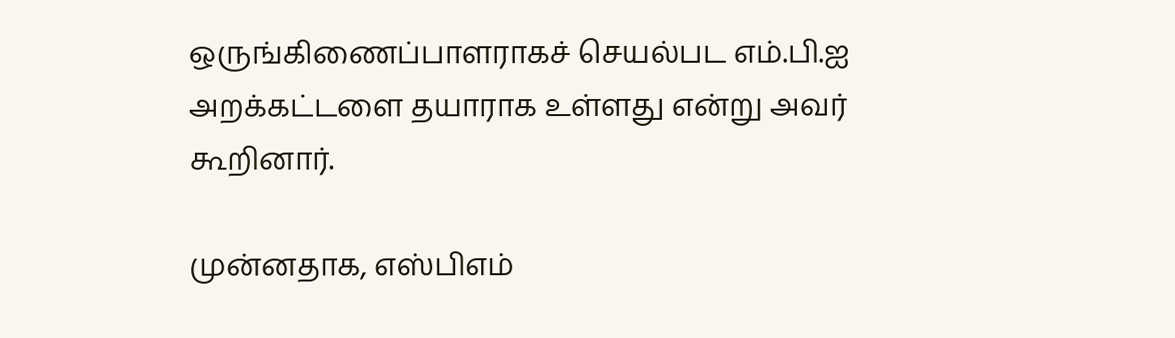ஒருங்கிணைப்பாளராகச் செயல்பட எம்.பி.ஐ அறக்கட்டளை தயாராக உள்ளது என்று அவர் கூறினார்.

முன்னதாக, எஸ்பிஎம்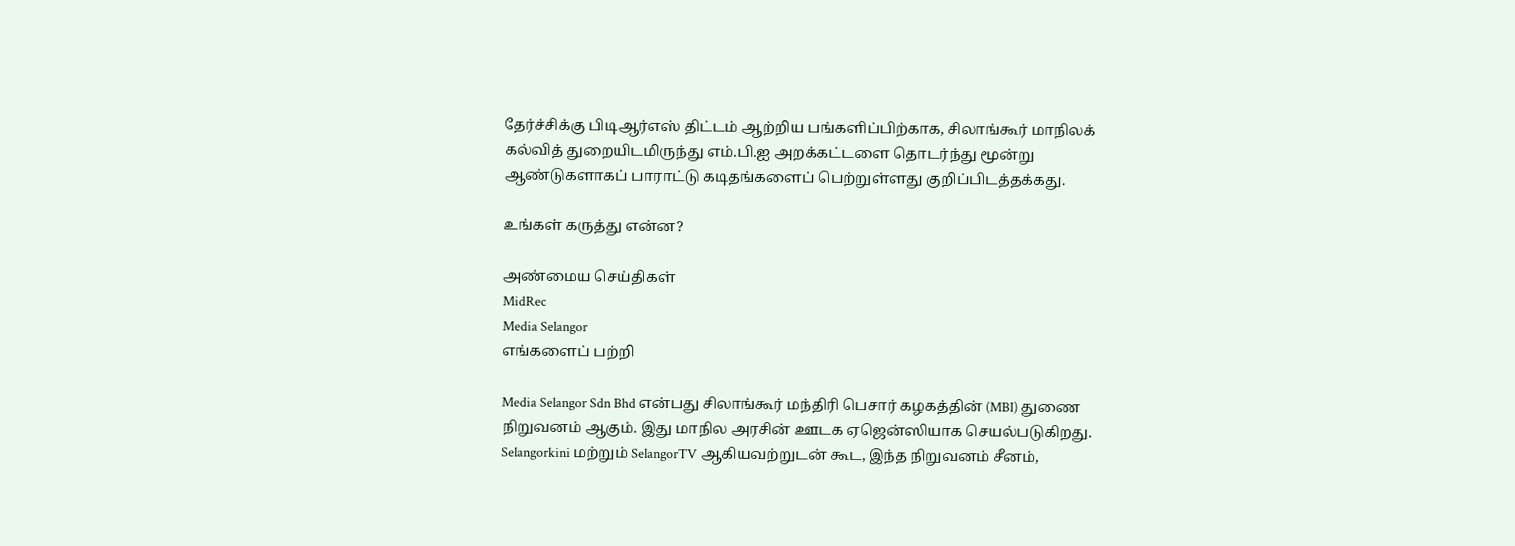தேர்ச்சிக்கு பிடிஆர்எஸ் திட்டம் ஆற்றிய பங்களிப்பிற்காக, சிலாங்கூர் மாநிலக் கல்வித் துறையிடமிருந்து எம்.பி.ஐ அறக்கட்டளை தொடர்ந்து மூன்று ஆண்டுகளாகப் பாராட்டு கடிதங்களைப் பெற்றுள்ளது குறிப்பிடத்தக்கது.

உங்கள் கருத்து என்ன?

அண்மைய செய்திகள்
MidRec
Media Selangor
எங்களைப் பற்றி

Media Selangor Sdn Bhd என்பது சிலாங்கூர் மந்திரி பெசார் கழகத்தின் (MBI) துணை நிறுவனம் ஆகும். இது மாநில அரசின் ஊடக ஏஜென்ஸியாக செயல்படுகிறது. Selangorkini மற்றும் SelangorTV ஆகியவற்றுடன் கூட, இந்த நிறுவனம் சீனம்,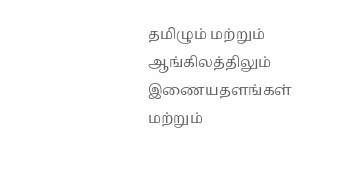தமிழும் மற்றும் ஆங்கிலத்திலும் இணையதளங்கள் மற்றும்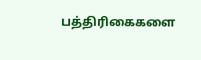பத்திரிகைகளை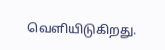வெளியிடுகிறது.